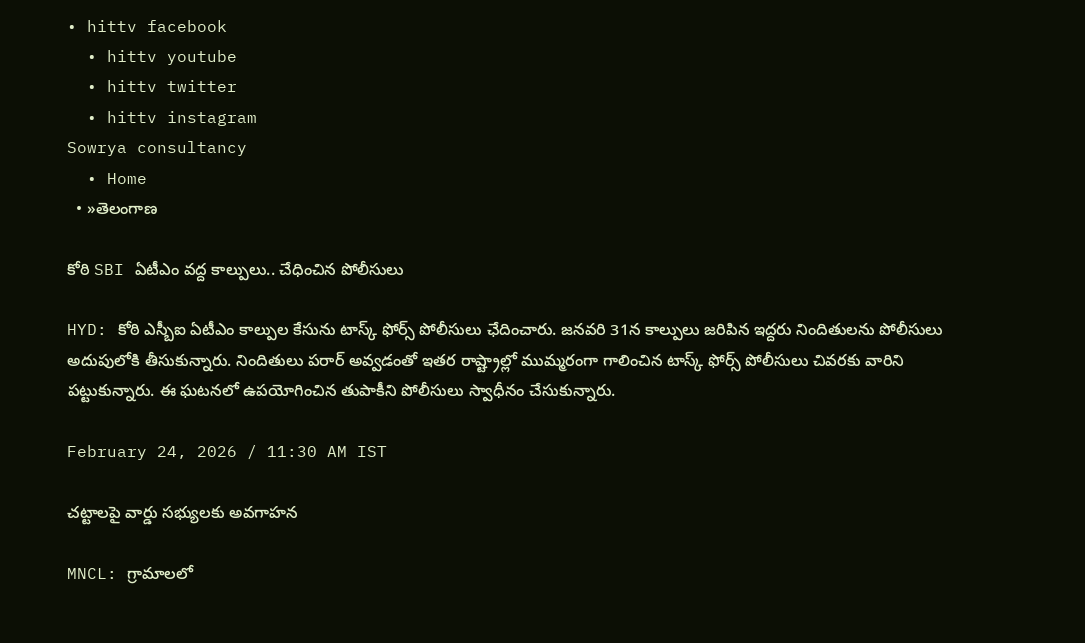• hittv facebook
  • hittv youtube
  • hittv twitter
  • hittv instagram
Sowrya consultancy
  • Home
  • »తెలంగాణ

కోఠి SBI ఏటీఎం వద్ద కాల్పులు.. చేధించిన పోలీసులు

HYD: కోఠి ఎస్బీఐ ఏటీఎం కాల్పుల కేసును టాస్క్ ఫోర్స్ పోలీసులు ఛేదించారు. జనవరి 31న కాల్పులు జరిపిన ఇద్దరు నిందితులను పోలీసులు అదుపులోకి తీసుకున్నారు. నిందితులు పరార్ అవ్వడంతో ఇతర రాష్ట్రాల్లో ముమ్మరంగా గాలించిన టాస్క్ ఫోర్స్ పోలీసులు చివరకు వారిని పట్టుకున్నారు. ఈ ఘటనలో ఉపయోగించిన తుపాకీని పోలీసులు స్వాధీనం చేసుకున్నారు.

February 24, 2026 / 11:30 AM IST

చట్టాలపై వార్డు సభ్యులకు అవగాహన

MNCL: గ్రామాలలో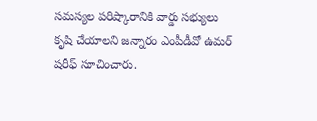సమస్యల పరిష్కారానికి వార్డు సభ్యులు కృషి చేయాలని జన్నారం ఎంపీడీవో ఉమర్ షరీఫ్ సూచించారు.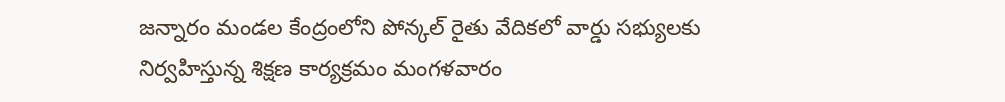జన్నారం మండల కేంద్రంలోని పోన్కల్ రైతు వేదికలో వార్డు సభ్యులకు నిర్వహిస్తున్న శిక్షణ కార్యక్రమం మంగళవారం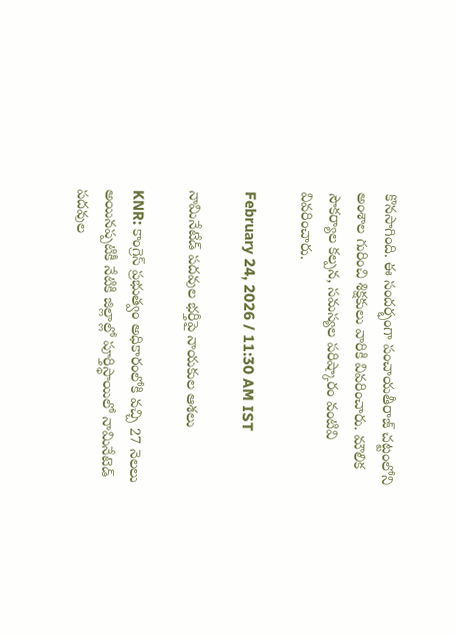కొనసాగింది. ఈ సందర్భంగా పంచాయతీరాజ్ చట్టంలోని అంశాల గురించి శిక్షకులు వారికి వివరించారు. మౌలిక సౌకర్యాల కల్పన, సమస్యల పరిష్కారం వంటివి వివరించారు.

February 24, 2026 / 11:30 AM IST

నామినేటేడ్ పదవుల భర్తీపై నాయకుల ఆశలు

KNR: కాంగ్రెస్ ప్రభుత్వం అధికారంలోకి వచ్చి 27 నెలలు అయినప్పటికీ నేటికి జిల్లాల్లో పూర్తిస్థాయిలో నామినేటెడ్ పదవుల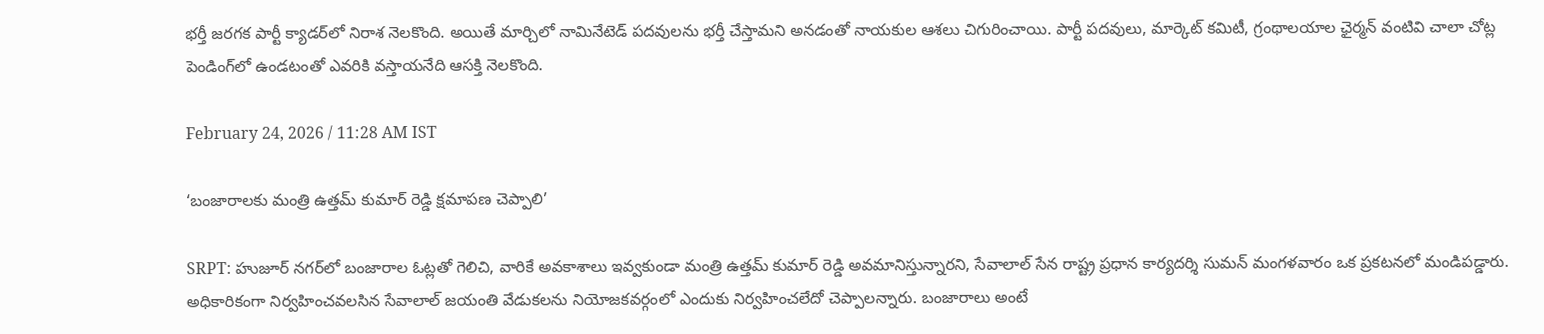భర్తీ జరగక పార్టీ క్యాడర్‌లో నిరాశ నెలకొంది. అయితే మార్చిలో నామినేటెడ్ పదవులను భర్తీ చేస్తామని అనడంతో నాయకుల ఆశలు చిగురించాయి. పార్టీ పదవులు, మార్కెట్ కమిటీ, గ్రంథాలయాల ఛైర్మన్ వంటివి చాలా చోట్ల పెండింగ్‌లో ఉండటంతో ఎవరికి వస్తాయనేది ఆసక్తి నెలకొంది.

February 24, 2026 / 11:28 AM IST

‘బంజారాలకు మంత్రి ఉత్తమ్ కుమార్ రెడ్డి క్షమాపణ చెప్పాలి’

SRPT: హుజూర్ నగర్‌లో బంజారాల ఓట్లతో గెలిచి, వారికే అవకాశాలు ఇవ్వకుండా మంత్రి ఉత్తమ్ కుమార్ రెడ్డి అవమానిస్తున్నారని, సేవాలాల్ సేన రాష్ట్ర ప్రధాన కార్యదర్శి సుమన్ మంగళవారం ఒక ప్రకటనలో మండిపడ్డారు. అధికారికంగా నిర్వహించవలసిన సేవాలాల్ జయంతి వేడుకలను నియోజకవర్గంలో ఎందుకు నిర్వహించలేదో చెప్పాలన్నారు. బంజారాలు అంటే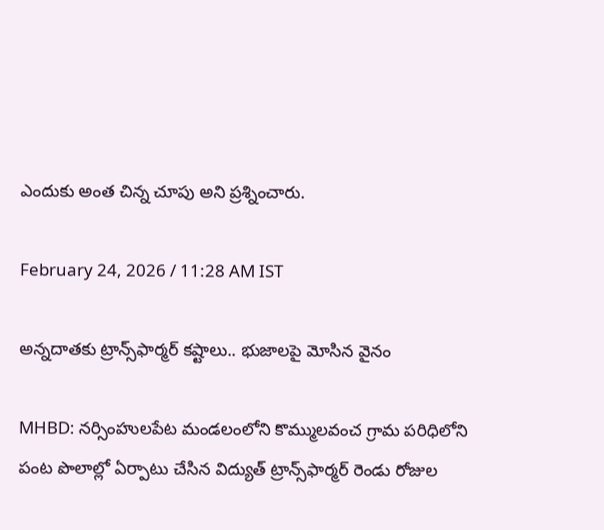ఎందుకు అంత చిన్న చూపు అని ప్రశ్నించారు.

February 24, 2026 / 11:28 AM IST

అన్నదాతకు ట్రాన్స్‌‌ఫార్మర్ కష్టాలు.. భుజాలపై మోసిన వైనం

MHBD: నర్సింహులపేట మండలంలోని కొమ్ములవంచ గ్రామ పరిధిలోని పంట పొలాల్లో ఏర్పాటు చేసిన విద్యుత్ ట్రాన్స్‌‌ఫార్మర్ రెండు రోజుల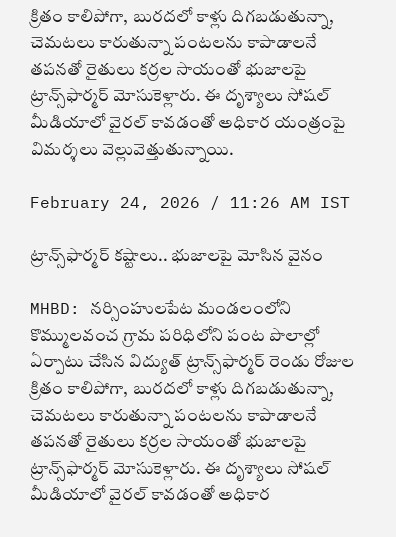క్రితం కాలిపోగా, బురదలో కాళ్లు దిగబడుతున్నా, చెమటలు కారుతున్నా పంటలను కాపాడాలనే తపనతో రైతులు కర్రల సాయంతో భుజాలపై ట్రాన్స్‌‌ఫార్మర్ మోసుకెళ్లారు. ఈ దృశ్యాలు సోషల్ మీడియాలో వైరల్ కావడంతో అధికార యంత్రంపై విమర్శలు వెల్లువెత్తుతున్నాయి.

February 24, 2026 / 11:26 AM IST

ట్రాన్స్‌‌ఫార్మర్ కష్టాలు.. భుజాలపై మోసిన వైనం

MHBD: నర్సింహులపేట మండలంలోని కొమ్ములవంచ గ్రామ పరిధిలోని పంట పొలాల్లో ఏర్పాటు చేసిన విద్యుత్ ట్రాన్స్‌‌ఫార్మర్ రెండు రోజుల క్రితం కాలిపోగా, బురదలో కాళ్లు దిగబడుతున్నా, చెమటలు కారుతున్నా పంటలను కాపాడాలనే తపనతో రైతులు కర్రల సాయంతో భుజాలపై ట్రాన్స్‌‌ఫార్మర్ మోసుకెళ్లారు. ఈ దృశ్యాలు సోషల్ మీడియాలో వైరల్ కావడంతో అధికార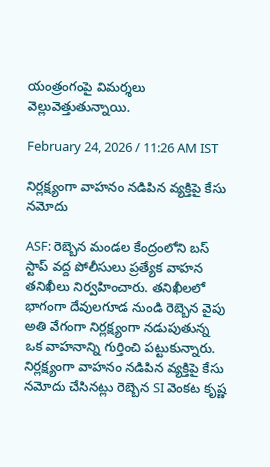యంత్రంగంపై విమర్శలు వెల్లువెత్తుతున్నాయి.

February 24, 2026 / 11:26 AM IST

నిర్లక్ష్యంగా వాహనం నడిపిన వ్యక్తిపై కేసు నమోదు

ASF: రెబ్బెన మండల కేంద్రంలోని బస్ స్టాప్ వద్ద పోలీసులు ప్రత్యేక వాహన తనిఖీలు నిర్వహించారు. తనిఖీలలో భాగంగా దేవులగూడ నుండి రెబ్బెన వైపు అతి వేగంగా నిర్లక్ష్యంగా నడుపుతున్న ఒక వాహనాన్ని గుర్తించి పట్టుకున్నారు. నిర్లక్ష్యంగా వాహనం నడిపిన వ్యక్తిపై కేసు నమోదు చేసినట్లు రెబ్బెన SI వెంకట కృష్ణ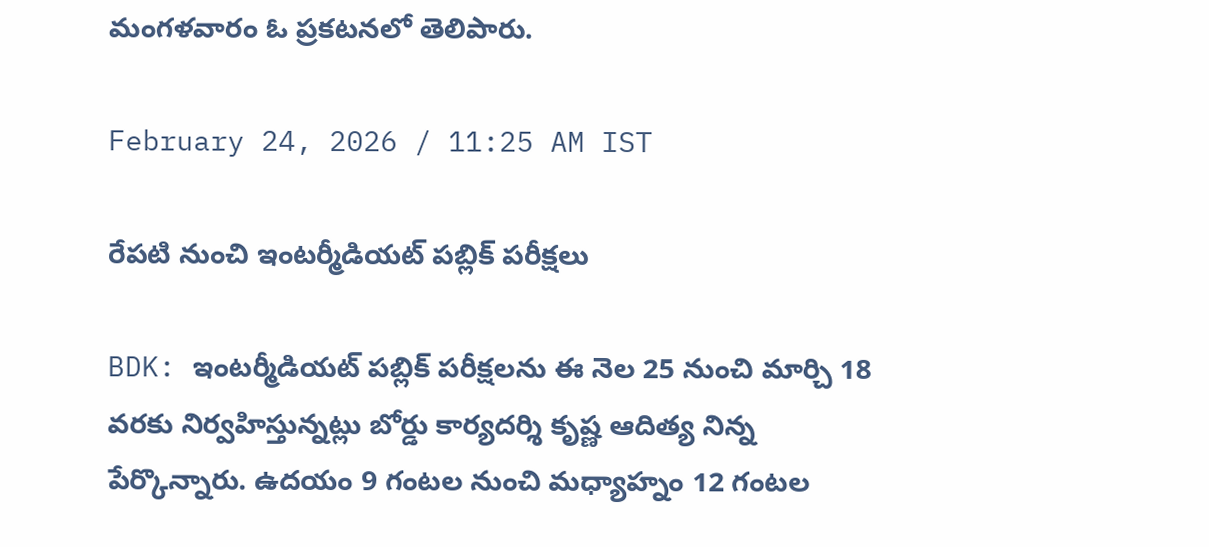మంగళవారం ఓ ప్రకటనలో తెలిపారు.

February 24, 2026 / 11:25 AM IST

రేపటి నుంచి ఇంటర్మీడియట్ పబ్లిక్ పరీక్షలు

BDK: ఇంటర్మీడియట్ పబ్లిక్ పరీక్షలను ఈ నెల 25 నుంచి మార్చి 18 వరకు నిర్వహిస్తున్నట్లు బోర్డు కార్యదర్శి కృష్ణ ఆదిత్య నిన్న పేర్కొన్నారు. ఉదయం 9 గంటల నుంచి మధ్యాహ్నం 12 గంటల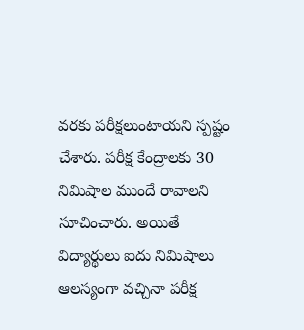వరకు పరీక్షలుంటాయని స్పష్టం చేశారు. పరీక్ష కేంద్రాలకు 30 నిమిషాల ముందే రావాలని సూచించారు. అయితే విద్యార్థులు ఐదు నిమిషాలు ఆలస్యంగా వచ్చినా పరీక్ష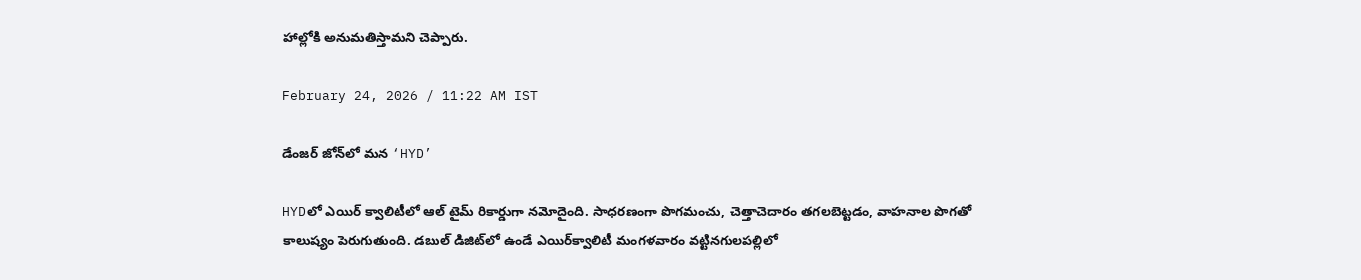హాల్లోకి అనుమతిస్తామని చెప్పారు.

February 24, 2026 / 11:22 AM IST

డేంజర్ జోన్‌లో మన ‘HYD’

HYDలో ఎయిర్ క్వాలిటీలో ఆల్ టైమ్ రికార్డుగా నమోదైంది. సాధరణంగా పొగమంచు, చెత్తాచెదారం తగలబెట్టడం, వాహనాల పొగతో కాలుష్యం పెరుగుతుంది. డబుల్ డిజిట్‌లో ఉండే ఎయిర్‌‌క్వాలిటీ మంగళవారం వట్టినగులపల్లిలో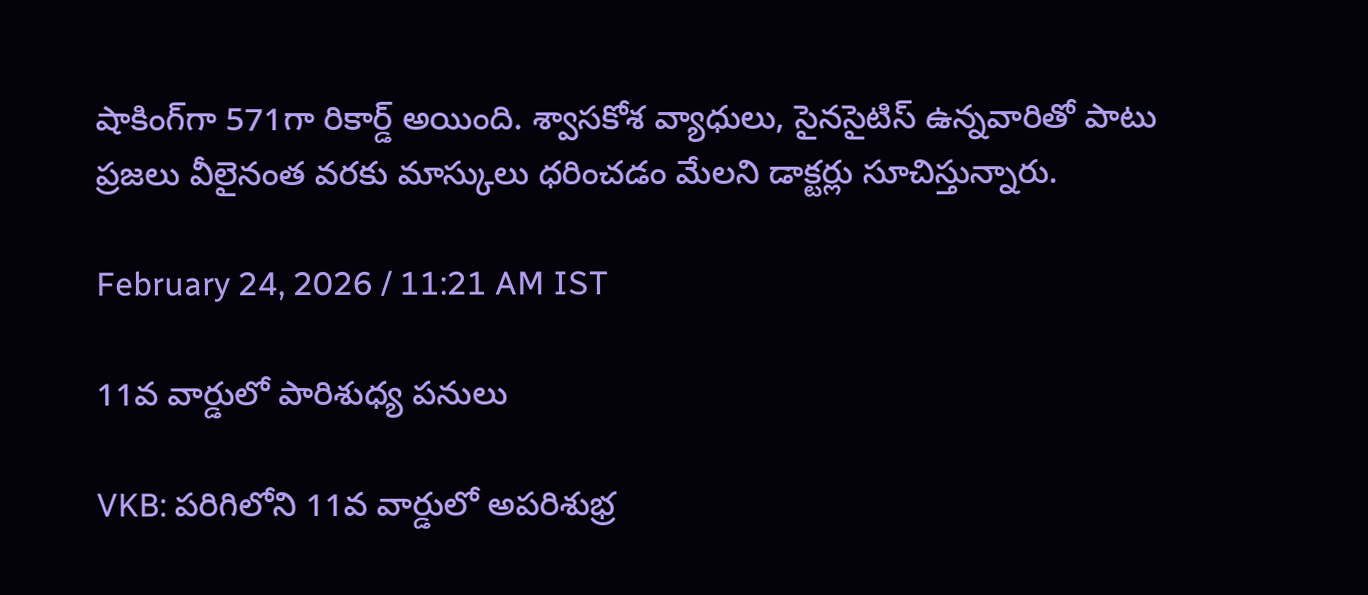షాకింగ్‌గా 571గా రికార్డ్ అయింది. శ్వాసకోశ వ్యాధులు, సైనసైటిస్ ఉన్నవారితో పాటు ప్రజలు వీలైనంత వరకు మాస్కులు ధరించడం మేలని డాక్టర్లు సూచిస్తున్నారు.

February 24, 2026 / 11:21 AM IST

11వ వార్డులో పారిశుధ్య పనులు

VKB: పరిగిలోని 11వ వార్డులో అపరిశుభ్ర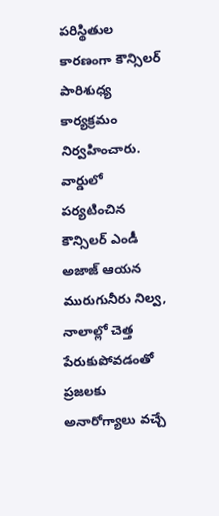పరిస్థితుల కారణంగా కౌన్సిలర్ పారిశుధ్య కార్యక్రమం నిర్వహించారు. వార్డులో పర్యటించిన కౌన్సిలర్ ఎండీ అజాజ్ ఆయన మురుగునీరు నిల్వ, నాలాల్లో చెత్త పేరుకుపోవడంతో ప్రజలకు అనారోగ్యాలు వచ్చే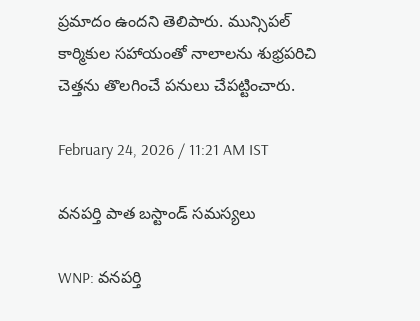ప్రమాదం ఉందని తెలిపారు. మున్సిపల్ కార్మికుల సహాయంతో నాలాలను శుభ్రపరిచి చెత్తను తొలగించే పనులు చేపట్టించారు.

February 24, 2026 / 11:21 AM IST

వనపర్తి పాత బస్టాండ్ సమస్యలు

WNP: వనపర్తి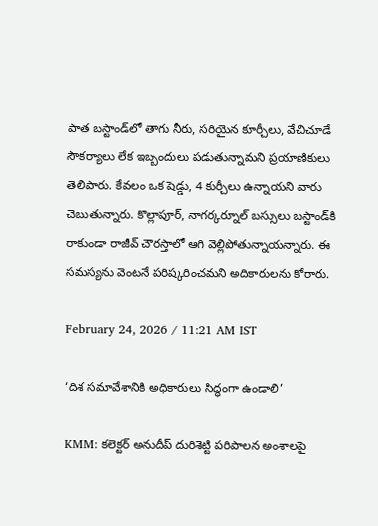పాత బస్టాండ్‌లో తాగు నీరు, సరియైన కూర్చీలు, వేచిచూడే సౌకర్యాలు లేక ఇబ్బందులు పడుతున్నామని ప్రయాణికులు తెలిపారు. కేవలం ఒక షెడ్డు, 4 కుర్చీలు ఉన్నాయని వారు చెబుతున్నారు. కొల్లాపూర్, నాగర్కర్నూల్ బస్సులు బస్టాండ్‌కి రాకుండా రాజీవ్ చౌరస్తాలో ఆగి వెల్లిపోతున్నాయన్నారు. ఈ సమస్యను వెంటనే పరిష్కరించమని అదికారులను కోరారు.

February 24, 2026 / 11:21 AM IST

‘దిశ సమావేశానికి అధికారులు సిద్ధంగా ఉండాలి’

KMM: కలెక్టర్ అనుదీప్ దురిశెట్టి పరిపాలన అంశాలపై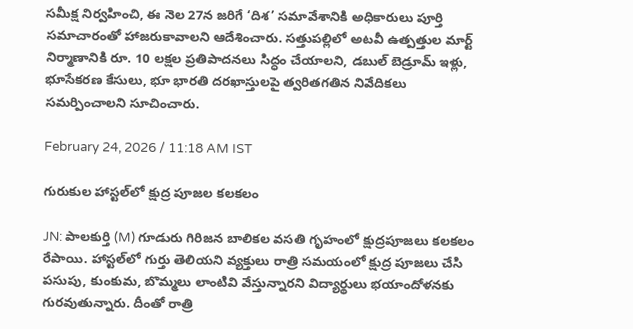సమీక్ష నిర్వహించి, ఈ నెల 27న జరిగే ‘దిశ’ సమావేశానికి అధికారులు పూర్తి సమాచారంతో హాజరుకావాలని ఆదేశించారు. సత్తుపల్లిలో అటవీ ఉత్పత్తుల మార్ట్ నిర్మాణానికి రూ. 10 లక్షల ప్రతిపాదనలు సిద్ధం చేయాలని, డబుల్ బెడ్రూమ్ ఇళ్లు, భూసేకరణ కేసులు, భూ భారతి దరఖాస్తులపై త్వరితగతిన నివేదికలు సమర్పించాలని సూచించారు.

February 24, 2026 / 11:18 AM IST

గురుకుల హాస్టల్‌లో క్షుద్ర పూజల కలకలం

JN: పాల‌కుర్తి (M) గూడురు గిరిజ‌న‌ బాలిక‌ల వ‌స‌తి గృహంలో క్షుద్రపూజలు కలకలం రేపాయి. హాస్టల్‌లో గుర్తు తెలియని వ్యక్తులు రాత్రి సమయంలో క్షుద్ర పూజలు చేసి పసుపు, కుంకుమ, బొమ్మలు లాంటివి వేస్తున్నారని విద్యార్థులు భయాందోళనకు గురవుతున్నారు. దీంతో రాత్రి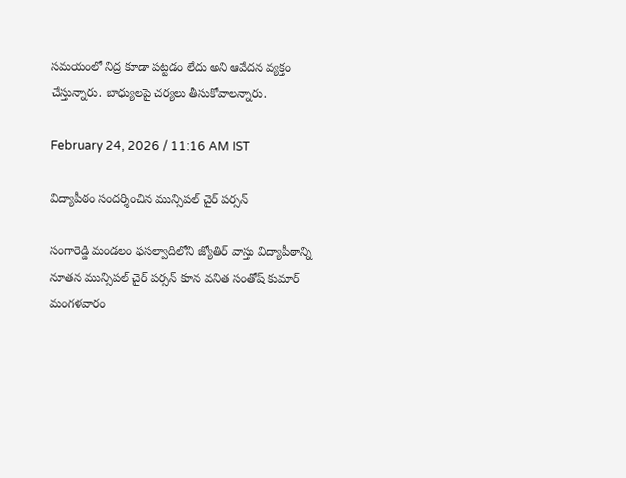సమయంలో నిద్ర కూడా పట్టడం లేదు అని ఆవేదన వ్యక్తం చేస్తున్నారు. బాధ్యులపై చర్యలు తీసుకోవాలన్నారు.

February 24, 2026 / 11:16 AM IST

విద్యాపీఠం సందర్శించిన మున్సిపల్ చైర్ పర్సన్

సంగారెడ్డి మండలం ఫసల్వాదిలోని జ్యోతిర్ వాస్తు విద్యాపీఠాన్ని నూతన మున్సిపల్ చైర్ పర్సన్ కూన వనిత సంతోష్ కుమార్ మంగళవారం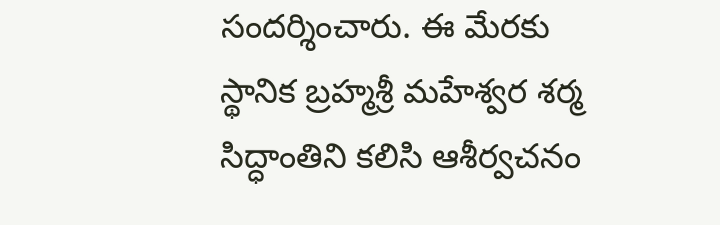సందర్శించారు. ఈ మేరకు స్థానిక బ్రహ్మశ్రీ మహేశ్వర శర్మ సిద్ధాంతిని కలిసి ఆశీర్వచనం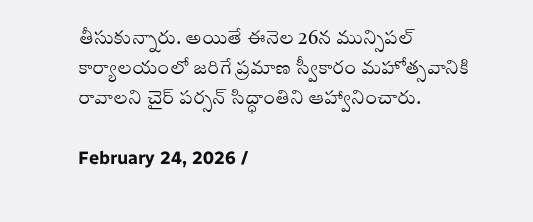తీసుకున్నారు. అయితే ఈనెల 26న మున్సిపల్ కార్యాలయంలో జరిగే ప్రమాణ స్వీకారం మహోత్సవానికి రావాలని చైర్ పర్సన్ సిద్ధాంతిని ఆహ్వానించారు.

February 24, 2026 /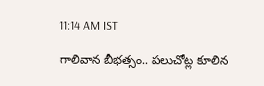11:14 AM IST

గాలివాన బీభత్సం.. పలుచోట్ల కూలిన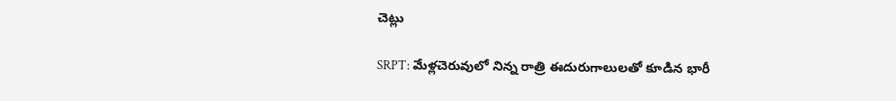చెట్లు

SRPT: మేళ్లచెరువులో నిన్న రాత్రి ఈదురుగాలులతో కూడిన భారీ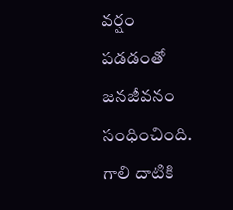వర్షం పడడంతో జనజీవనం సంధించింది. గాలి దాటికి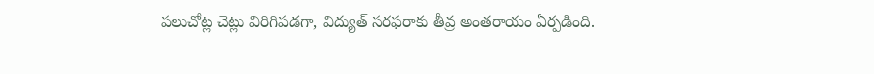పలుచోట్ల చెట్లు విరిగిపడగా, విద్యుత్ సరఫరాకు తీవ్ర అంతరాయం ఏర్పడింది.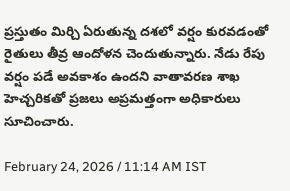ప్రస్తుతం మిర్చి ఏరుతున్న దశలో వర్షం కురవడంతో రైతులు తీవ్ర ఆందోళన చెందుతున్నారు. నేడు రేపు వర్షం పడే అవకాశం ఉందని వాతావరణ శాఖ హెచ్చరికతో ప్రజలు అప్రమత్తంగా అధికారులు సూచించారు.

February 24, 2026 / 11:14 AM IST